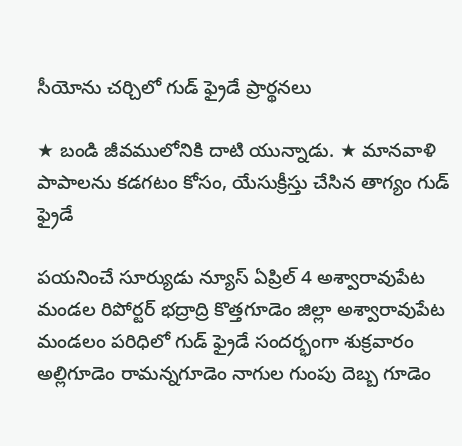సీయోను చర్చిలో గుడ్ ఫ్రైడే ప్రార్థనలు

★ బండి జీవములోనికి దాటి యున్నాడు. ★ మానవాళి పాపాలను కడగటం కోసం, యేసుక్రీస్తు చేసిన తాగ్యం గుడ్ ఫ్రైడే

పయనించే సూర్యుడు న్యూస్ ఏప్రిల్ 4 అశ్వారావుపేట మండల రిపోర్టర్ భద్రాద్రి కొత్తగూడెం జిల్లా అశ్వారావుపేట మండలం పరిధిలో గుడ్ ఫ్రైడే సందర్భంగా శుక్రవారం అల్లిగూడెం రామన్నగూడెం నాగుల గుంపు దెబ్బ గూడెం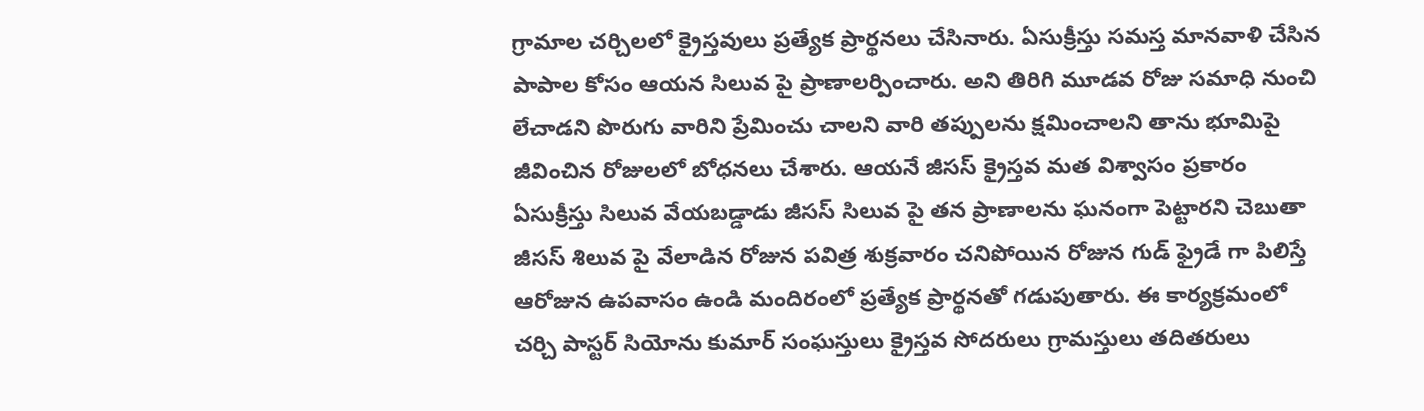గ్రామాల చర్చిలలో క్రైస్తవులు ప్రత్యేక ప్రార్థనలు చేసినారు. ఏసుక్రీస్తు సమస్త మానవాళి చేసిన పాపాల కోసం ఆయన సిలువ పై ప్రాణాలర్పించారు. అని తిరిగి మూడవ రోజు సమాధి నుంచి లేచాడని పొరుగు వారిని ప్రేమించు చాలని వారి తప్పులను క్షమించాలని తాను భూమిపై జీవించిన రోజులలో బోధనలు చేశారు. ఆయనే జీసస్ క్రైస్తవ మత విశ్వాసం ప్రకారం ఏసుక్రీస్తు సిలువ వేయబడ్డాడు జీసస్ సిలువ పై తన ప్రాణాలను ఘనంగా పెట్టారని చెబుతా జీసస్ శిలువ పై వేలాడిన రోజున పవిత్ర శుక్రవారం చనిపోయిన రోజున గుడ్ ఫ్రైడే గా పిలిస్తే ఆరోజున ఉపవాసం ఉండి మందిరంలో ప్రత్యేక ప్రార్థనతో గడుపుతారు. ఈ కార్యక్రమంలో చర్చి పాస్టర్ సియోను కుమార్ సంఘస్తులు క్రైస్తవ సోదరులు గ్రామస్తులు తదితరులు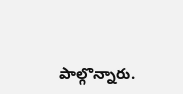పాల్గొన్నారు.